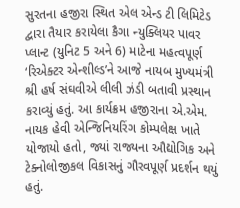સુરતના હજીરા સ્થિત એલ એન્ડ ટી લિમિટેડ દ્વારા તૈયાર કરાયેલા કૈગા ન્યુક્લિયર પાવર પ્લાન્ટ (યુનિટ 5 અને 6) માટેના મહત્વપૂર્ણ ‘રિએક્ટર એન્શીલ્ડ’ને આજે નાયબ મુખ્યમંત્રી શ્રી હર્ષ સંઘવીએ લીલી ઝંડી બતાવી પ્રસ્થાન કરાવ્યું હતું. આ કાર્યક્રમ હજીરાના એ.એમ. નાયક હેવી એન્જિનિયરિંગ કોમ્પલેક્ષ ખાતે યોજાયો હતો, જ્યાં રાજ્યના ઔદ્યોગિક અને ટેક્નોલોજીકલ વિકાસનું ગૌરવપૂર્ણ પ્રદર્શન થયું હતું.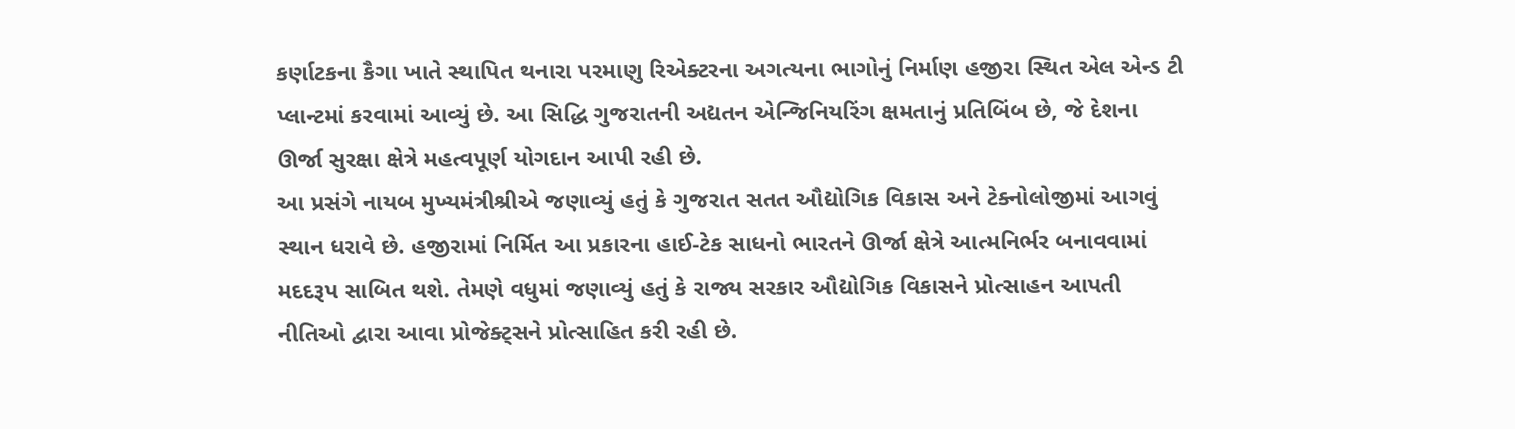કર્ણાટકના કૈગા ખાતે સ્થાપિત થનારા પરમાણુ રિએક્ટરના અગત્યના ભાગોનું નિર્માણ હજીરા સ્થિત એલ એન્ડ ટી પ્લાન્ટમાં કરવામાં આવ્યું છે. આ સિદ્ધિ ગુજરાતની અદ્યતન એન્જિનિયરિંગ ક્ષમતાનું પ્રતિબિંબ છે, જે દેશના ઊર્જા સુરક્ષા ક્ષેત્રે મહત્વપૂર્ણ યોગદાન આપી રહી છે.
આ પ્રસંગે નાયબ મુખ્યમંત્રીશ્રીએ જણાવ્યું હતું કે ગુજરાત સતત ઔદ્યોગિક વિકાસ અને ટેક્નોલોજીમાં આગવું સ્થાન ધરાવે છે. હજીરામાં નિર્મિત આ પ્રકારના હાઈ-ટેક સાધનો ભારતને ઊર્જા ક્ષેત્રે આત્મનિર્ભર બનાવવામાં મદદરૂપ સાબિત થશે. તેમણે વધુમાં જણાવ્યું હતું કે રાજ્ય સરકાર ઔદ્યોગિક વિકાસને પ્રોત્સાહન આપતી નીતિઓ દ્વારા આવા પ્રોજેક્ટ્સને પ્રોત્સાહિત કરી રહી છે.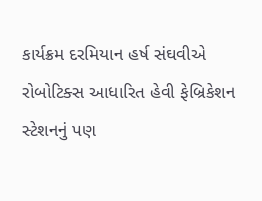કાર્યક્રમ દરમિયાન હર્ષ સંઘવીએ રોબોટિક્સ આધારિત હેવી ફેબ્રિકેશન સ્ટેશનનું પણ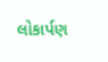લોકાર્પણ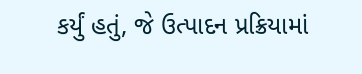કર્યું હતું, જે ઉત્પાદન પ્રક્રિયામાં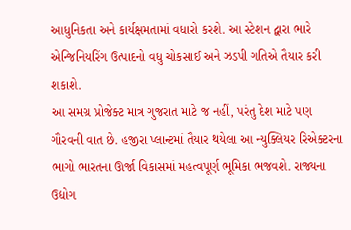આધુનિકતા અને કાર્યક્ષમતામાં વધારો કરશે. આ સ્ટેશન દ્વારા ભારે એન્જિનિયરિંગ ઉત્પાદનો વધુ ચોકસાઈ અને ઝડપી ગતિએ તૈયાર કરી શકાશે.
આ સમગ્ર પ્રોજેક્ટ માત્ર ગુજરાત માટે જ નહીં, પરંતુ દેશ માટે પણ ગૌરવની વાત છે. હજીરા પ્લાન્ટમાં તૈયાર થયેલા આ ન્યુક્લિયર રિએક્ટરના ભાગો ભારતના ઊર્જા વિકાસમાં મહત્વપૂર્ણ ભૂમિકા ભજવશે. રાજ્યના ઉદ્યોગ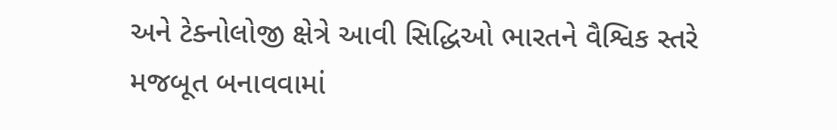અને ટેક્નોલોજી ક્ષેત્રે આવી સિદ્ધિઓ ભારતને વૈશ્વિક સ્તરે મજબૂત બનાવવામાં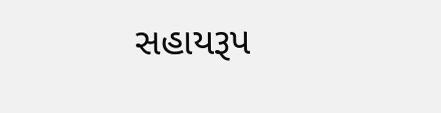સહાયરૂપ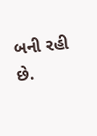બની રહી છે.